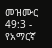መዝሙር 49:3 - የአማርኛ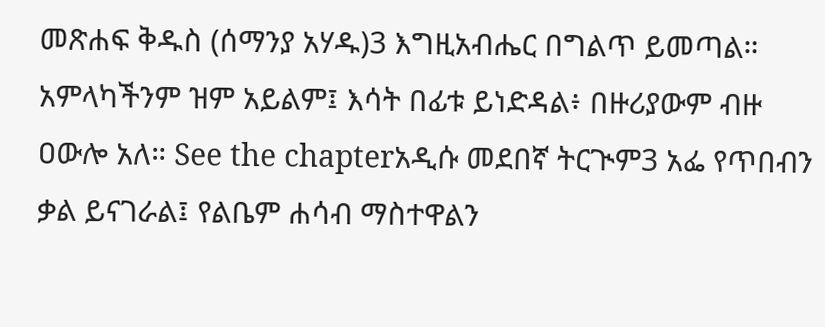መጽሐፍ ቅዱስ (ሰማንያ አሃዱ)3 እግዚአብሔር በግልጥ ይመጣል። አምላካችንም ዝም አይልም፤ እሳት በፊቱ ይነድዳል፥ በዙሪያውም ብዙ ዐውሎ አለ። See the chapterአዲሱ መደበኛ ትርጒም3 አፌ የጥበብን ቃል ይናገራል፤ የልቤም ሐሳብ ማስተዋልን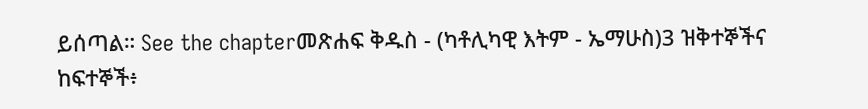ይሰጣል። See the chapterመጽሐፍ ቅዱስ - (ካቶሊካዊ እትም - ኤማሁስ)3 ዝቅተኞችና ከፍተኞች፥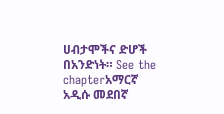ሀብታሞችና ድሆች በአንድነት። See the chapterአማርኛ አዲሱ መደበኛ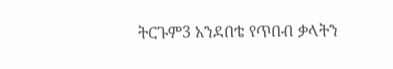ትርጉም3 አንደበቴ የጥበብ ቃላትን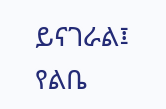ይናገራል፤ የልቤ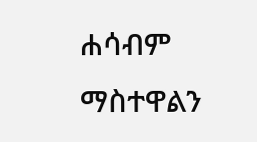ሐሳብም ማስተዋልን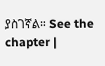ያስገኛል። See the chapter |